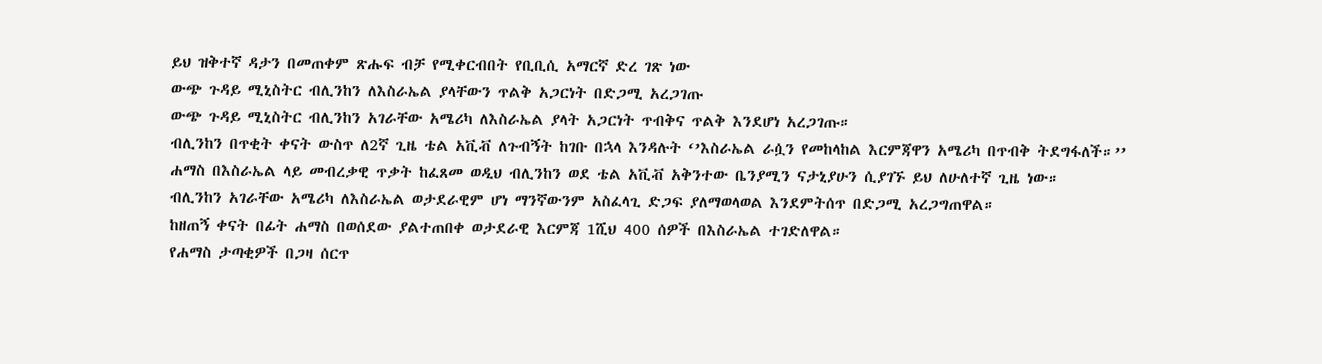ይህ ዝቅተኛ ዳታን በመጠቀም ጽሑፍ ብቻ የሚቀርብበት የቢቢሲ አማርኛ ድረ ገጽ ነው
ውጭ ጉዳይ ሚኒስትር ብሊንከን ለእስራኤል ያላቸውን ጥልቅ አጋርነት በድጋሚ አረጋገጡ
ውጭ ጉዳይ ሚኒስትር ብሊንከን አገራቸው አሜሪካ ለእስራኤል ያላት አጋርነት ጥብቅና ጥልቅ እንደሆነ አረጋገጡ።
ብሊንከን በጥቂት ቀናት ውስጥ ለ2ኛ ጊዜ ቴል አቪቭ ለጉብኝት ከገቡ በኋላ እንዳሉት ‘’እስራኤል ራሷን የመከላከል እርምጃዋን አሜሪካ በጥብቅ ትደግፋለች።’’
ሐማስ በእስራኤል ላይ መብረቃዊ ጥቃት ከፈጸመ ወዲህ ብሊንከን ወደ ቴል አቪቭ አቅንተው ቤንያሚን ናታኒያሁን ሲያገኙ ይህ ለሁለተኛ ጊዜ ነው።
ብሊንከን አገራቸው አሜሪካ ለእስራኤል ወታደራዊም ሆነ ማንኛውንም አስፈላጊ ድጋፍ ያለማወላወል እንደምትሰጥ በድጋሚ አረጋግጠዋል።
ከዘጠኝ ቀናት በፊት ሐማስ በወሰደው ያልተጠበቀ ወታደራዊ እርምጃ 1ሺህ 400 ሰዎች በእስራኤል ተገድለዋል።
የሐማስ ታጣቂዎች በጋዛ ሰርጥ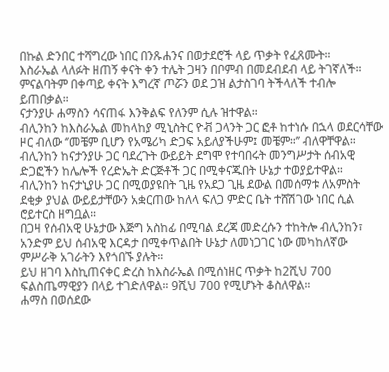በኩል ድንበር ተሻግረው ነበር በንጹሐንና በወታደሮች ላይ ጥቃት የፈጸሙት።
እስራኤል ላለፉት ዘጠኝ ቀናት ቀን ተሌት ጋዛን በቦምብ በመደብደብ ላይ ትገኛለች። ምናልባትም በቀጣይ ቀናት እግረኛ ጦሯን ወደ ጋዝ ልታስገባ ትችላለች ተብሎ ይጠበቃል።
ናታንያሁ ሐማስን ሳናጠፋ እንቅልፍ የለንም ሲሉ ዝተዋል።
ብሊንከን ከእስራኤል መከላከያ ሚኒስትር ዮቭ ጋላንት ጋር ፎቶ ከተነሱ በኋላ ወደርሳቸው ዞር ብለው ‘’መቼም ቢሆን የአሜሪካ ድጋፍ አይለያችሁም፤ መቼም።’’ ብለዋቸዋል።
ብሊንከን ከናታንያሁ ጋር ባደረጉት ውይይት ደግሞ የተባበሩት መንግሥታት ሰብአዊ ድጋፎችን ከሌሎች የረድኤት ድርጅቶች ጋር በሚቀናጁበት ሁኔታ ተወያይተዋል።
ብሊንከን ከናታኒያሁ ጋር በሚወያዩበት ጊዜ የአደጋ ጊዜ ደውል በመሰማቱ ለአምስት ደቂቃ ያህል ውይይታቸውን አቋርጠው ከለላ ፍለጋ ምድር ቤት ተሸሽገው ነበር ሲል ሮይተርስ ዘግቧል።
በጋዛ የሰብአዊ ሁኔታው እጅግ አስከፊ በሚባል ደረጃ መድረሱን ተከትሎ ብሊንከን፣ አንድም ይህ ሰብአዊ እርዳታ በሚቀጥልበት ሁኔታ ለመነጋገር ነው መካከለኛው ምሥራቅ አገራትን እየጎበኙ ያሉት።
ይህ ዘገባ እስኪጠናቀር ድረስ ከእስራኤል በሚሰነዘር ጥቃት ከ2ሺህ 700 ፍልስጤማዊያን በላይ ተገድለዋል። 9ሺህ 700 የሚሆኑት ቆስለዋል።
ሐማስ በወሰደው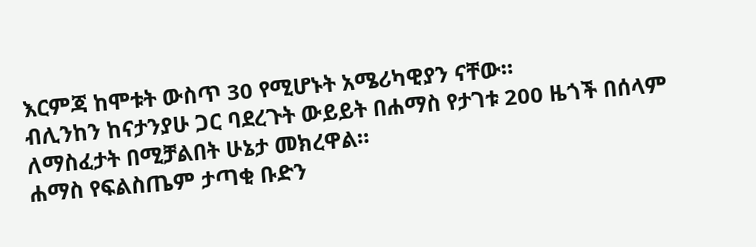እርምጃ ከሞቱት ውስጥ 30 የሚሆኑት አሜሪካዊያን ናቸው።
ብሊንከን ከናታንያሁ ጋር ባደረጉት ውይይት በሐማስ የታገቱ 200 ዜጎች በሰላም ለማስፈታት በሚቻልበት ሁኔታ መክረዋል።
ሐማስ የፍልስጤም ታጣቂ ቡድን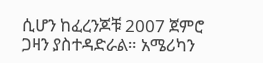ሲሆን ከፈረንጆቹ 2007 ጀምሮ ጋዛን ያስተዳድራል። አሜሪካን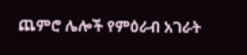ጨምሮ ሌሎች የምዕራብ አገራት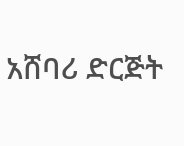አሸባሪ ድርጅት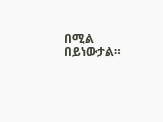በሚል በይነውታል።